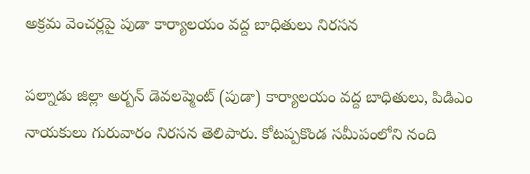అక్రమ వెంచర్లపై పుడా కార్యాలయం వద్ద బాధితులు నిరసన

పల్నాడు జిల్లా అర్బన్ డెవలప్మెంట్ (పుడా) కార్యాలయం వద్ద బాధితులు, పిడిఎం నాయకులు గురువారం నిరసన తెలిపారు. కోటప్పకొండ సమీపంలోని నంది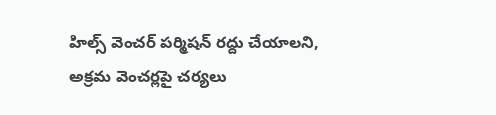హిల్స్ వెంచర్ పర్మిషన్ రద్దు చేయాలని, అక్రమ వెంచర్లపై చర్యలు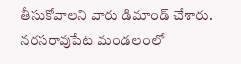తీసుకోవాలని వారు డిమాండ్ చేశారు. నరసరావుపేట మండలంలో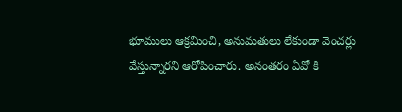భూములు ఆక్రమించి, అనుమతులు లేకుండా వెంచర్లు వేస్తున్నారని ఆరోపించారు. అనంతరం ఏవో కి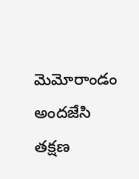మెమోరాండం అందజేసి తక్షణ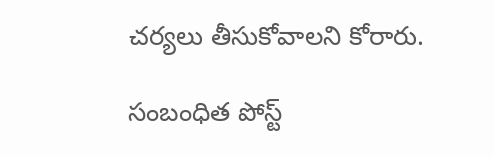చర్యలు తీసుకోవాలని కోరారు.

సంబంధిత పోస్ట్